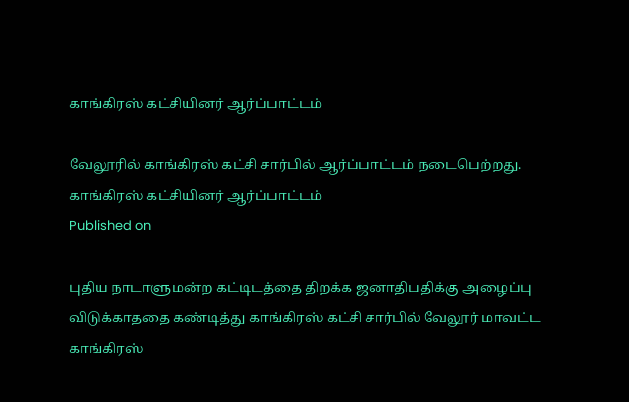காங்கிரஸ் கட்சியினர் ஆர்ப்பாட்டம்

வேலூரில் காங்கிரஸ் கட்சி சார்பில் ஆர்ப்பாட்டம் நடைபெற்றது.
காங்கிரஸ் கட்சியினர் ஆர்ப்பாட்டம்
Published on

புதிய நாடாளுமன்ற கட்டிடத்தை திறக்க ஜனாதிபதிக்கு அழைப்பு விடுக்காததை கண்டித்து காங்கிரஸ் கட்சி சார்பில் வேலூர் மாவட்ட காங்கிரஸ்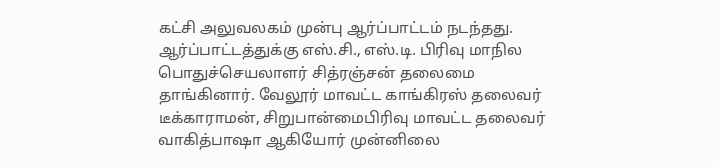கட்சி அலுவலகம் முன்பு ஆர்ப்பாட்டம் நடந்தது. ஆர்ப்பாட்டத்துக்கு எஸ்.சி., எஸ்.டி. பிரிவு மாநில பொதுச்செயலாளர் சித்ரஞ்சன் தலைமை தாங்கினார். வேலூர் மாவட்ட காங்கிரஸ் தலைவர் டீக்காராமன், சிறுபான்மைபிரிவு மாவட்ட தலைவர் வாகித்பாஷா ஆகியோர் முன்னிலை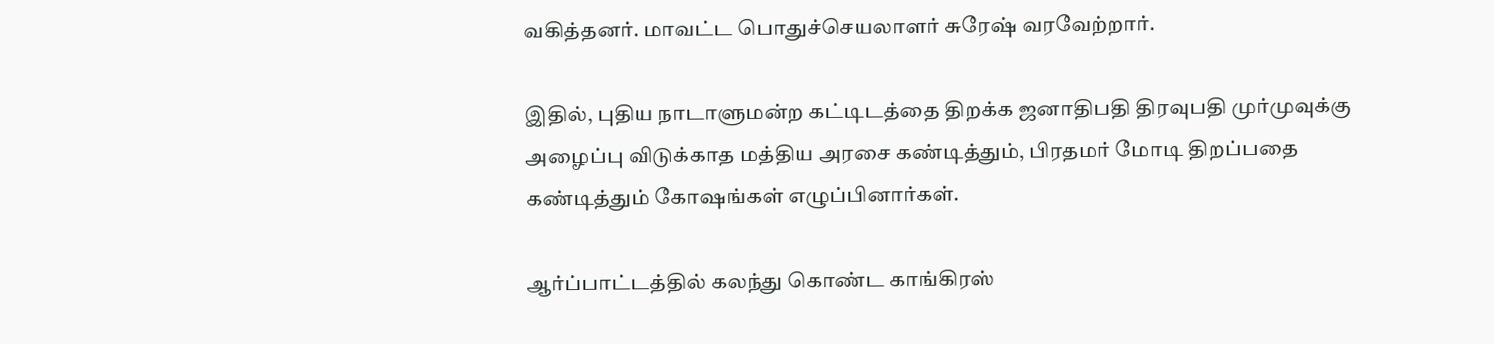வகித்தனர். மாவட்ட பொதுச்செயலாளர் சுரேஷ் வரவேற்றார்.

இதில், புதிய நாடாளுமன்ற கட்டிடத்தை திறக்க ஜனாதிபதி திரவுபதி முர்முவுக்கு அழைப்பு விடுக்காத மத்திய அரசை கண்டித்தும், பிரதமர் மோடி திறப்பதை கண்டித்தும் கோஷங்கள் எழுப்பினார்கள்.

ஆர்ப்பாட்டத்தில் கலந்து கொண்ட காங்கிரஸ்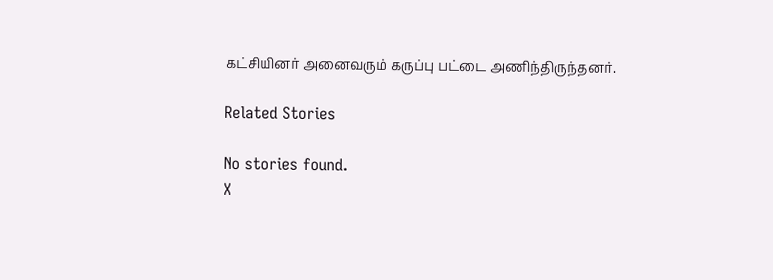கட்சியினர் அனைவரும் கருப்பு பட்டை அணிந்திருந்தனர்.

Related Stories

No stories found.
X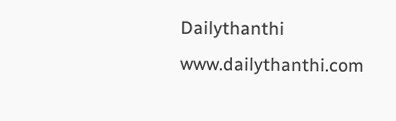Dailythanthi
www.dailythanthi.com